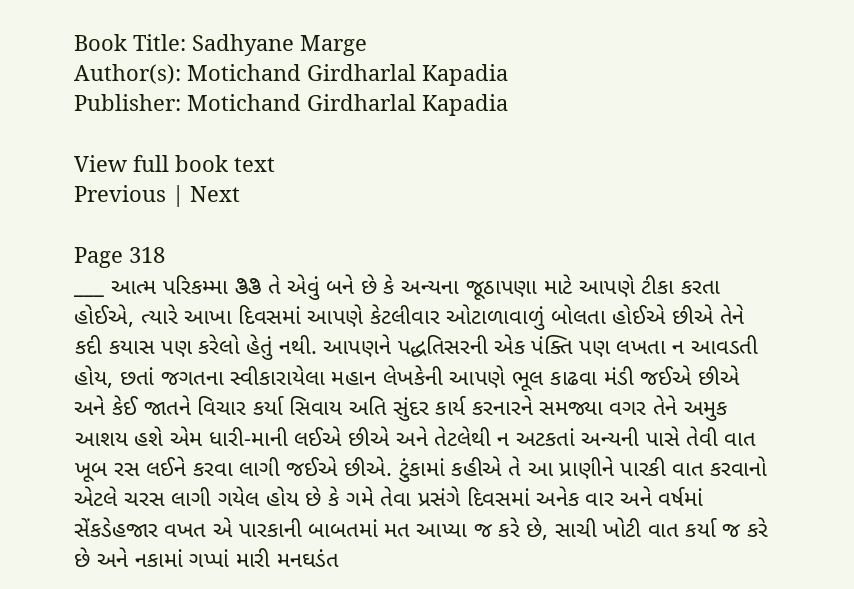Book Title: Sadhyane Marge
Author(s): Motichand Girdharlal Kapadia
Publisher: Motichand Girdharlal Kapadia

View full book text
Previous | Next

Page 318
___ આત્મ પરિકમ્મા ತಿತಿ તે એવું બને છે કે અન્યના જૂઠાપણા માટે આપણે ટીકા કરતા હોઈએ, ત્યારે આખા દિવસમાં આપણે કેટલીવાર ઓટાળાવાળું બોલતા હોઈએ છીએ તેને કદી કયાસ પણ કરેલો હેતું નથી. આપણને પદ્ધતિસરની એક પંક્તિ પણ લખતા ન આવડતી હોય, છતાં જગતના સ્વીકારાયેલા મહાન લેખકેની આપણે ભૂલ કાઢવા મંડી જઈએ છીએ અને કેઈ જાતને વિચાર કર્યા સિવાય અતિ સુંદર કાર્ય કરનારને સમજ્યા વગર તેને અમુક આશય હશે એમ ધારી-માની લઈએ છીએ અને તેટલેથી ન અટકતાં અન્યની પાસે તેવી વાત ખૂબ રસ લઈને કરવા લાગી જઈએ છીએ. ટુંકામાં કહીએ તે આ પ્રાણીને પારકી વાત કરવાનો એટલે ચરસ લાગી ગયેલ હોય છે કે ગમે તેવા પ્રસંગે દિવસમાં અનેક વાર અને વર્ષમાં સેંકડેહજાર વખત એ પારકાની બાબતમાં મત આપ્યા જ કરે છે, સાચી ખોટી વાત કર્યા જ કરે છે અને નકામાં ગપ્પાં મારી મનઘડંત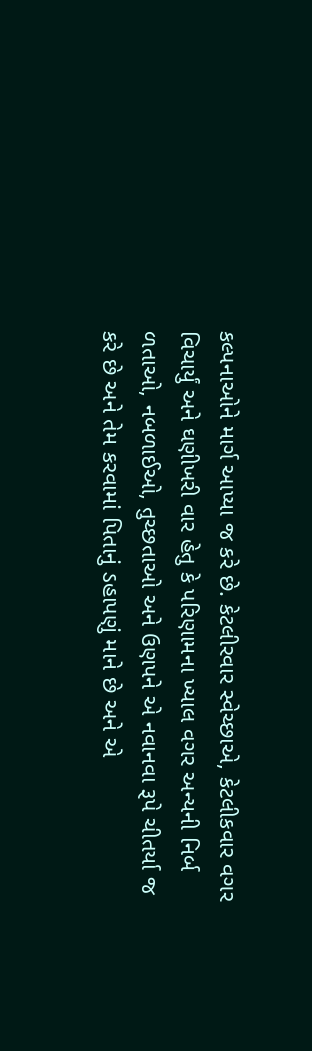કલ્પનાઓને માર્ગ આપ્યા જ કરે છે. કેટલીરવાર સ્વેચ્છાએ, કેટલીકવાર વગર વિચાર્યું અને ઘણીખરી વાર હેતુ કે પરિણામના ખ્યાલ વગર અન્યની નિર્બ ળતાઓ, નબળાઈઓ, તુચ્છતાઓ અને ઉણપને એ નવાનવા રૂપે ચીતર્યા જ કરે છે અને તેમ કરવામાં પિતાનું ડહાપણું માને છે અને એ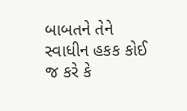બાબતને તેને સ્વાધીન હકક કોઈ જ કરે કે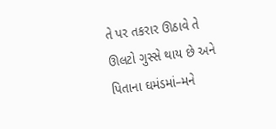તે પર તકરાર ઊઠાવે તે ઊલટો ગુસ્સે થાય છે અને પિતાના ઘમંડમાં–મને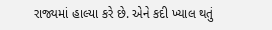રાજ્યમાં હાલ્યા કરે છે. એને કદી ખ્યાલ થતું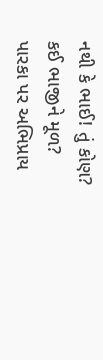નથી કે ભાઈ! તું કોણ? કઈ ભાજીને મૂળ? પારકા પર અભિપ્રાય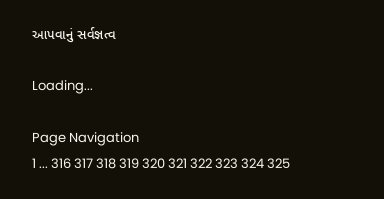આપવાનું સર્વજ્ઞત્વ

Loading...

Page Navigation
1 ... 316 317 318 319 320 321 322 323 324 325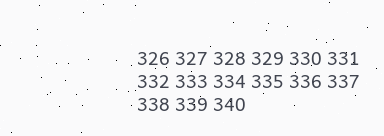326 327 328 329 330 331 332 333 334 335 336 337 338 339 340